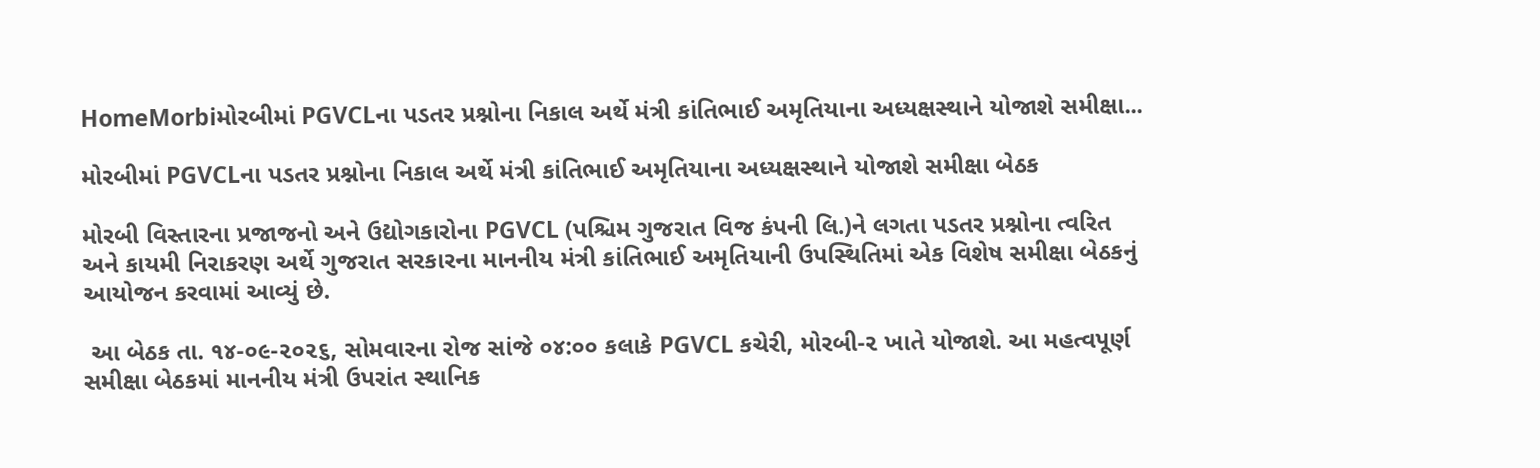HomeMorbiમોરબીમાં PGVCLના પડતર પ્રશ્નોના નિકાલ અર્થે મંત્રી કાંતિભાઈ અમૃતિયાના અધ્યક્ષસ્થાને યોજાશે સમીક્ષા...

મોરબીમાં PGVCLના પડતર પ્રશ્નોના નિકાલ અર્થે મંત્રી કાંતિભાઈ અમૃતિયાના અધ્યક્ષસ્થાને યોજાશે સમીક્ષા બેઠક

મોરબી વિસ્તારના પ્રજાજનો અને ઉદ્યોગકારોના PGVCL (પશ્ચિમ ગુજરાત વિજ કંપની લિ.)ને લગતા પડતર પ્રશ્નોના ત્વરિત અને કાયમી નિરાકરણ અર્થે ગુજરાત સરકારના માનનીય મંત્રી કાંતિભાઈ અમૃતિયાની ઉપસ્થિતિમાં એક વિશેષ સમીક્ષા બેઠકનું આયોજન કરવામાં આવ્યું છે.

 આ બેઠક તા. ૧૪-૦૯-૨૦૨૬, સોમવારના રોજ સાંજે ૦૪:૦૦ કલાકે PGVCL કચેરી, મોરબી-૨ ખાતે યોજાશે. આ મહત્વપૂર્ણ સમીક્ષા બેઠકમાં માનનીય મંત્રી ઉપરાંત સ્થાનિક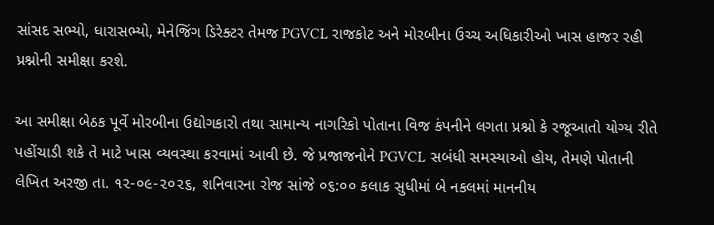સાંસદ સભ્યો, ધારાસભ્યો, મેનેજિંગ ડિરેક્ટર તેમજ PGVCL રાજકોટ અને મોરબીના ઉચ્ચ અધિકારીઓ ખાસ હાજર રહી પ્રશ્નોની સમીક્ષા કરશે.

આ સમીક્ષા બેઠક પૂર્વે મોરબીના ઉદ્યોગકારો તથા સામાન્ય નાગરિકો પોતાના વિજ કંપનીને લગતા પ્રશ્નો કે રજૂઆતો યોગ્ય રીતે પહોંચાડી શકે તે માટે ખાસ વ્યવસ્થા કરવામાં આવી છે. જે પ્રજાજનોને PGVCL સબંધી સમસ્યાઓ હોય, તેમણે પોતાની લેખિત અરજી તા. ૧૨-૦૯-૨૦૨૬, શનિવારના રોજ સાંજે ૦૬:૦૦ કલાક સુધીમાં બે નકલમાં માનનીય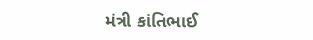મંત્રી કાંતિભાઈ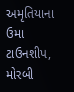અમૃતિયાના ઉમા ટાઉનશીપ, મોરબી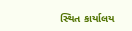સ્થિત કાર્યાલય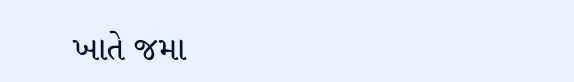ખાતે જમા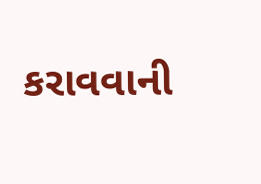કરાવવાની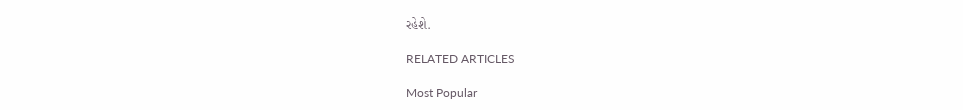રહેશે.

RELATED ARTICLES

Most Popular